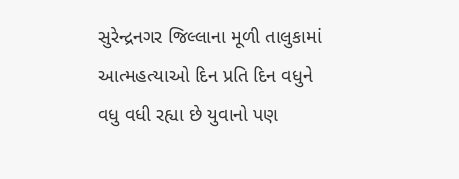સુરેન્દ્રનગર જિલ્લાના મૂળી તાલુકામાં આત્મહત્યાઓ દિન પ્રતિ દિન વધુને વધુ વધી રહ્યા છે યુવાનો પણ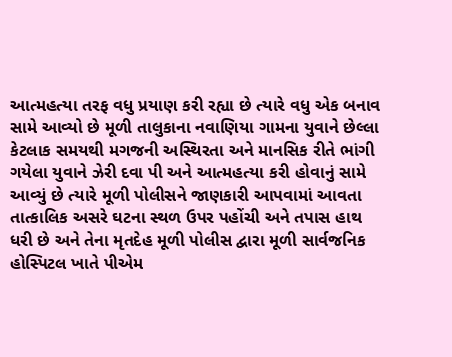આત્મહત્યા તરફ વધુ પ્રયાણ કરી રહ્યા છે ત્યારે વધુ એક બનાવ સામે આવ્યો છે મૂળી તાલુકાના નવાણિયા ગામના યુવાને છેલ્લા કેટલાક સમયથી મગજની અસ્થિરતા અને માનસિક રીતે ભાંગી ગયેલા યુવાને ઝેરી દવા પી અને આત્મહત્યા કરી હોવાનું સામે આવ્યું છે ત્યારે મૂળી પોલીસને જાણકારી આપવામાં આવતા તાત્કાલિક અસરે ઘટના સ્થળ ઉપર પહોંચી અને તપાસ હાથ ધરી છે અને તેના મૃતદેહ મૂળી પોલીસ દ્વારા મૂળી સાર્વજનિક હોસ્પિટલ ખાતે પીએમ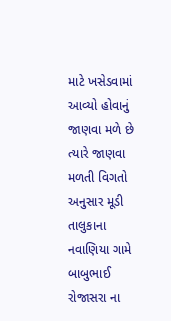માટે ખસેડવામાં આવ્યો હોવાનું જાણવા મળે છે ત્યારે જાણવા મળતી વિગતો અનુસાર મૂડી તાલુકાના નવાણિયા ગામે બાબુભાઈ રોજાસરા ના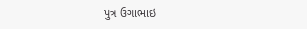પુત્ર ઉગાભાઇ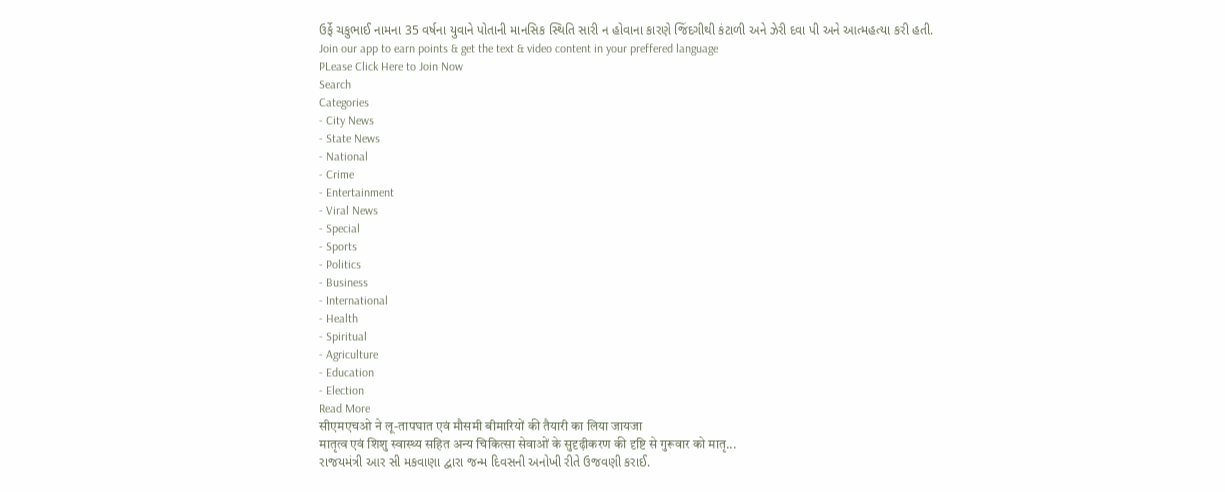ઉર્ફે ચકુભાઈ નામના 35 વર્ષના યુવાને પોતાની માનસિક સ્થિતિ સારી ન હોવાના કારણે જિંદગીથી કંટાળી અને ઝેરી દવા પી અને આત્મહત્યા કરી હતી.
Join our app to earn points & get the text & video content in your preffered language
PLease Click Here to Join Now
Search
Categories
- City News
- State News
- National
- Crime
- Entertainment
- Viral News
- Special
- Sports
- Politics
- Business
- International
- Health
- Spiritual
- Agriculture
- Education
- Election
Read More
सीएमएचओ ने लू-तापघात एवं मौसमी बीमारियों की तैयारी का लिया जायजा
मातृत्व एवं शिशु स्वास्थ्य सहित अन्य चिकित्सा सेवाओं के सुदृढ़ीकरण की दृष्टि से गुरूवार को मातृ...
રાજયમંત્રી આર સી મકવાણા દ્વારા જન્મ દિવસની અનોખી રીતે ઉજવણી કરાઈ.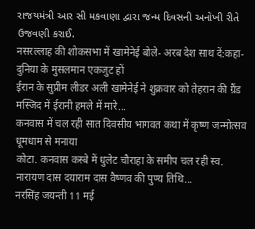રાજયમંત્રી આર સી મકવાણા દ્વારા જન્મ દિવસની અનોખી રીતે ઉજવણી કરાઈ.
नसरल्लाह की शोकसभा में खामेनेई बोले- अरब देश साथ दें:कहा- दुनिया के मुसलमान एकजुट हों
ईरान के सुप्रीम लीडर अली खामेनेई ने शुक्रवार को तेहरान की ग्रैंड मस्जिद में ईरानी हमले में मारे...
कनवास में चल रही सात दिवसीय भागवत कथा में कृष्ण जन्मोत्सव धूमधाम से मनाया
कोटा. कनवास कस्बे में धुलेट चौराहा के समीप चल रही स्व. नारायण दास दयाराम दास वैष्णव की पुण्य तिथि...
नरसिंह जयन्ती 11 मई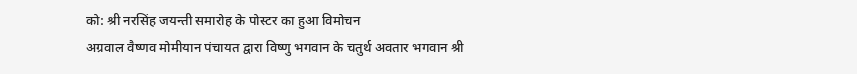को: श्री नरसिंह जयन्ती समारोह के पोस्टर का हुआ विमोचन
अग्रवाल वैष्णव मोमीयान पंचायत द्वारा विष्णु भगवान के चतुर्थ अवतार भगवान श्री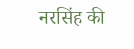नरसिंह की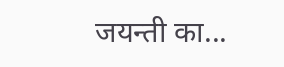जयन्ती का...